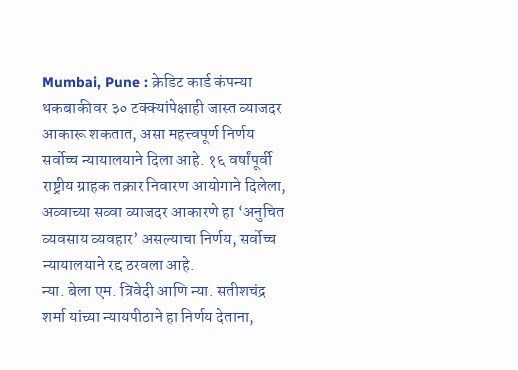Mumbai, Pune : क्रेडिट कार्ड कंपन्या थकबाकीवर ३० टक्क्यांपेक्षाही जास्त व्याजदर आकारू शकतात, असा महत्त्वपूर्ण निर्णय सर्वोच्च न्यायालयाने दिला आहे. १६ वर्षांपूर्वी राष्ट्रीय ग्राहक तक्रार निवारण आयोगाने दिलेला, अव्वाच्या सव्वा व्याजदर आकारणे हा ‘अनुचित व्यवसाय व्यवहार’ असल्याचा निर्णय, सर्वोच्च न्यायालयाने रद्द ठरवला आहे.
न्या. बेला एम. त्रिवेदी आणि न्या. सतीशचंद्र शर्मा यांच्या न्यायपीठाने हा निर्णय देताना,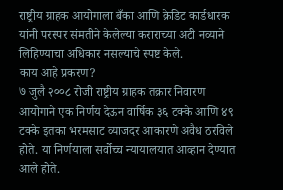राष्ट्रीय ग्राहक आयोगाला बँका आणि क्रेडिट कार्डधारक यांनी परस्पर संमतीने केलेल्या कराराच्या अटी नव्याने लिहिण्याचा अधिकार नसल्याचे स्पष्ट केले.
काय आहे प्रकरण?
७ जुलै २००८ रोजी राष्ट्रीय ग्राहक तक्रार निवारण आयोगाने एक निर्णय देऊन वार्षिक ३६ टक्के आणि ४९ टक्के इतका भरमसाट व्याजदर आकारणे अवैध ठरविले होते. या निर्णयाला सर्वोच्च न्यायालयात आव्हान देण्यात आले होते.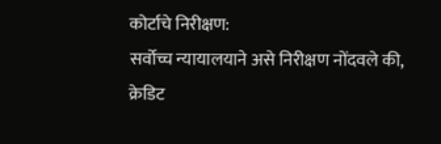कोर्टाचे निरीक्षण:
सर्वोच्च न्यायालयाने असे निरीक्षण नोंदवले की, क्रेडिट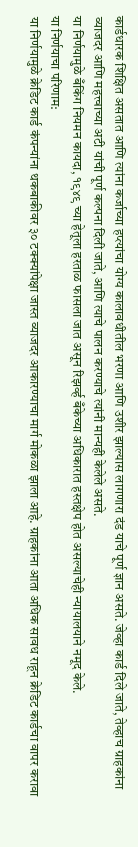कार्डधारक शिक्षित असतात आणि त्यांना कर्जाच्या हप्त्यांचा योग्य कालावधीतील भरणा आणि उशीर झाल्यास लागणारा दंड याचे पूर्ण ज्ञान असते. जेव्हा कार्ड दिले जाते, तेव्हाच ग्राहकांना व्याजदर आणि महत्त्वाच्या अटी यांची पूर्ण कल्पना दिली जाते, आणि त्याचे पालन करण्याचे त्यांनी मान्यही केलेले असते.
या निर्णयामुळे बँकिंग नियमन कायदा, १९४९ च्या हेतूला हरताळ फासला जात असून रिझर्व्ह बँकेच्या अधिकारात हस्तक्षेप होत असल्याचेही न्यायालयाने नमूद केले.
या निर्णयाचा परिणाम:
या निर्णयामुळे क्रेडिट कार्ड कंपन्यांना थकबाकीवर ३० टक्क्यांपेक्षा जास्त व्याजदर आकारण्याचा मार्ग मोकळा झाला आहे. ग्राहकांना आता अधिक सावध राहून क्रेडिट कार्डचा वापर करावा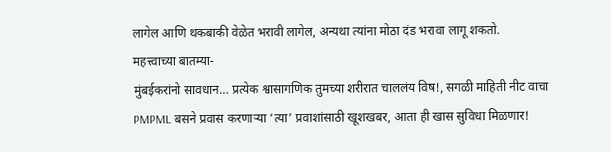लागेल आणि थकबाकी वेळेत भरावी लागेल, अन्यथा त्यांना मोठा दंड भरावा लागू शकतो.
महत्त्वाच्या बातम्या-
मुंबईकरांनो सावधान… प्रत्येक श्वासागणिक तुमच्या शरीरात चाललंय विष!, सगळी माहिती नीट वाचा
PMPML बसने प्रवास करणाऱ्या ‘त्या’ प्रवाशांसाठी खूशखबर, आता ही खास सुविधा मिळणार!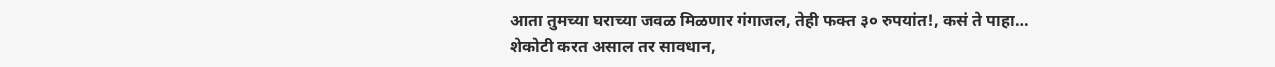आता तुमच्या घराच्या जवळ मिळणार गंगाजल, तेही फक्त ३० रुपयांत!, कसं ते पाहा…
शेकोटी करत असाल तर सावधान,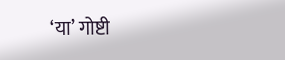‘या’ गोष्टी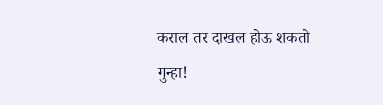कराल तर दाखल होऊ शकतो गुन्हा!